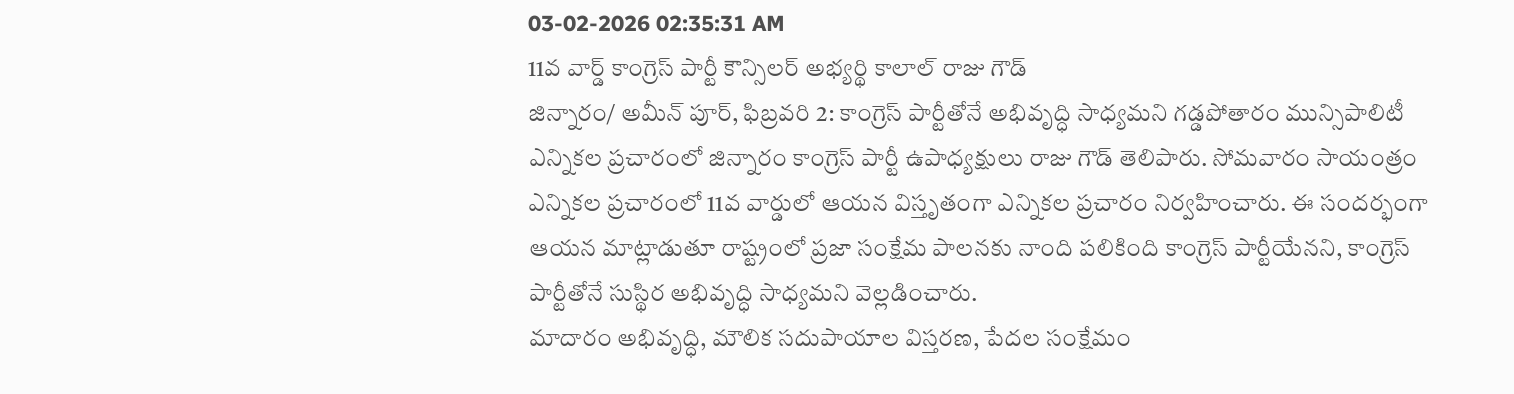03-02-2026 02:35:31 AM
11వ వార్డ్ కాంగ్రెస్ పార్టీ కౌన్సిలర్ అభ్యర్థి కాలాల్ రాజు గౌడ్
జిన్నారం/ అమీన్ పూర్, ఫిబ్రవరి 2: కాంగ్రెస్ పార్టీతోనే అభివృద్ధి సాధ్యమని గడ్డపోతారం మున్సిపాలిటీ ఎన్నికల ప్రచారంలో జిన్నారం కాంగ్రెస్ పార్టీ ఉపాధ్యక్షులు రాజు గౌడ్ తెలిపారు. సోమవారం సాయంత్రం ఎన్నికల ప్రచారంలో 11వ వార్డులో ఆయన విస్తృతంగా ఎన్నికల ప్రచారం నిర్వహించారు. ఈ సందర్భంగా ఆయన మాట్లాడుతూ రాష్ట్రంలో ప్రజా సంక్షేమ పాలనకు నాంది పలికింది కాంగ్రెస్ పార్టీయేనని, కాంగ్రెస్ పార్టీతోనే సుస్థిర అభివృద్ధి సాధ్యమని వెల్లడించారు.
మాదారం అభివృద్ధి, మౌలిక సదుపాయాల విస్తరణ, పేదల సంక్షేమం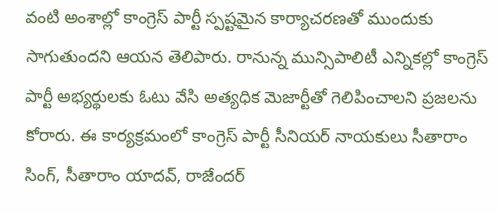వంటి అంశాల్లో కాంగ్రెస్ పార్టీ స్పష్టమైన కార్యాచరణతో ముందుకు సాగుతుందని ఆయన తెలిపారు. రానున్న మున్సిపాలిటీ ఎన్నికల్లో కాంగ్రెస్ పార్టీ అభ్యర్థులకు ఓటు వేసి అత్యధిక మెజార్టీతో గెలిపించాలని ప్రజలను కోరారు. ఈ కార్యక్రమంలో కాంగ్రెస్ పార్టీ సీనియర్ నాయకులు సీతారాం సింగ్, సీతారాం యాదవ్, రాజేందర్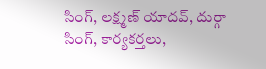సింగ్, లక్ష్మణ్ యాదవ్, దుర్గా సింగ్, కార్యకర్తలు,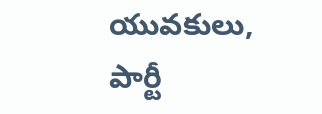యువకులు, పార్టీ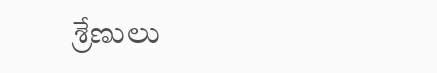శ్రేణులు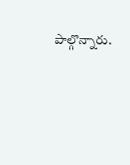పాల్గొన్నారు.